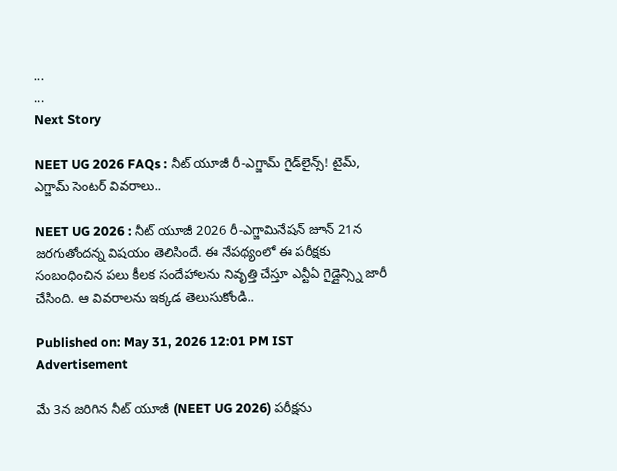...
...
Next Story

NEET UG 2026 FAQs : నీట్ యూజీ రీ-ఎగ్జామ్ గైడ్‌లైన్స్! టైమ్, ఎగ్జామ్ సెంటర్ వివరాలు..

NEET UG 2026 : నీట్ యూజీ 2026 రీ-ఎగ్జామినేషన్ జూన్ 21న జరగుతోందన్న విషయం తెలిసిందే. ఈ నేపథ్యంలో ఈ పరీక్షకు సంబంధించిన పలు కీలక సందేహాలను నివృత్తి చేస్తూ ఎన్టీఏ గైడ్లైన్స్ని జారీ చేసింది. ఆ వివరాలను ఇక్కడ తెలుసుకోండి..

Published on: May 31, 2026 12:01 PM IST
Advertisement

మే 3న జరిగిన నీట్ యూజీ (NEET UG 2026) పరీక్షను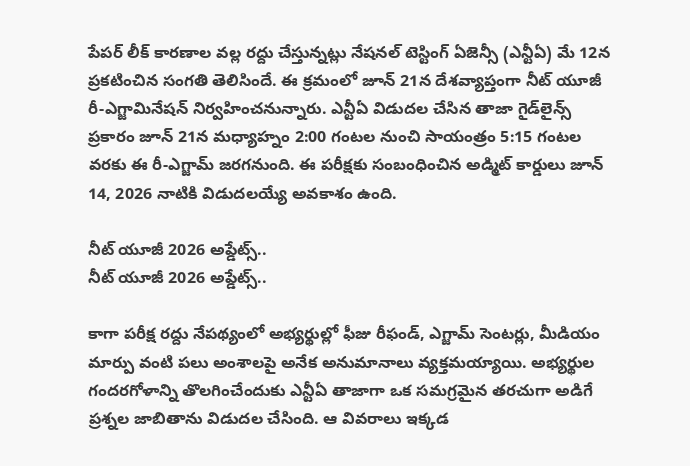పేపర్ లీక్ కారణాల వల్ల రద్దు చేస్తున్నట్లు నేషనల్ టెస్టింగ్ ఏజెన్సీ (ఎన్టీఏ) మే 12న ప్రకటించిన సంగతి తెలిసిందే. ఈ క్రమంలో జూన్ 21న దేశవ్యాప్తంగా నీట్ యూజీ రీ-ఎగ్జామినేషన్ నిర్వహించనున్నారు. ఎన్టీఏ విడుదల చేసిన తాజా గైడ్‌లైన్స్ ప్రకారం జూన్ 21న మధ్యాహ్నం 2:00 గంటల నుంచి సాయంత్రం 5:15 గంటల వరకు ఈ రీ-ఎగ్జామ్ జరగనుంది. ఈ పరీక్షకు సంబంధించిన అడ్మిట్ కార్డులు జూన్ 14, 2026 నాటికి విడుదలయ్యే అవకాశం ఉంది.

నీట్ యూజీ 2026 అప్డేట్స్..
నీట్ యూజీ 2026 అప్డేట్స్..

కాగా పరీక్ష రద్దు నేపథ్యంలో అభ్యర్థుల్లో ఫీజు రీఫండ్, ఎగ్జామ్ సెంటర్లు, మీడియం మార్పు వంటి పలు అంశాలపై అనేక అనుమానాలు వ్యక్తమయ్యాయి. అభ్యర్థుల గందరగోళాన్ని తొలగించేందుకు ఎన్టీఏ తాజాగా ఒక సమగ్రమైన తరచుగా అడిగే ప్రశ్నల జాబితాను విడుదల చేసింది. ఆ వివరాలు ఇక్కడ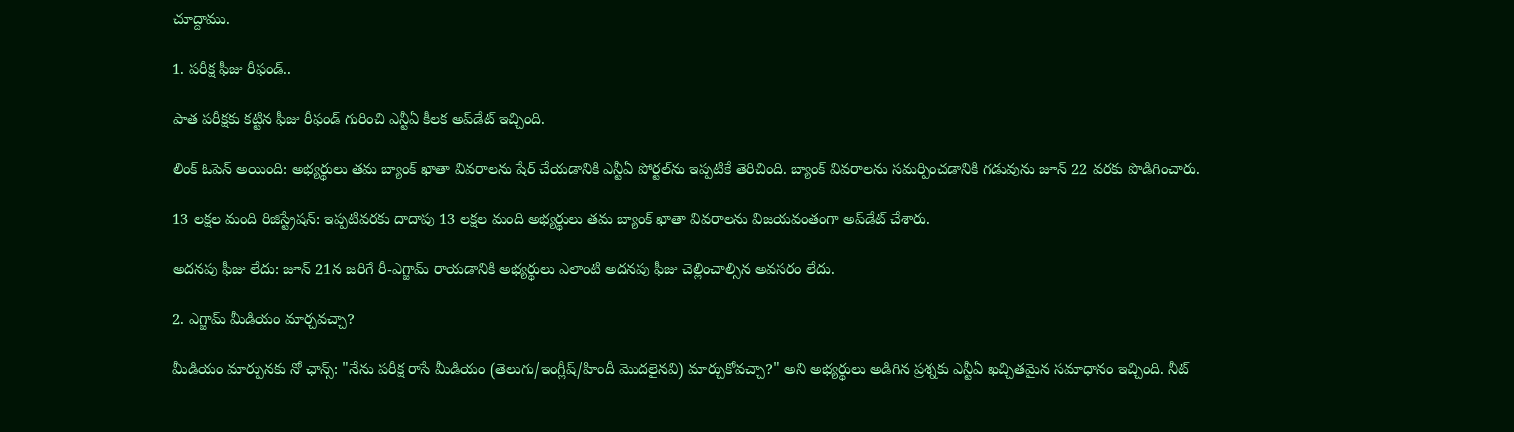చూద్దాము.

1. పరీక్ష ఫీజు రీఫండ్..

పాత పరీక్షకు కట్టిన ఫీజు రీఫండ్ గురించి ఎన్టీఏ కీలక అప్‌డేట్ ఇచ్చింది.

లింక్ ఓపెన్ అయింది: అభ్యర్థులు తమ బ్యాంక్ ఖాతా వివరాలను షేర్ చేయడానికి ఎన్టీఏ పోర్టల్‌ను ఇప్పటికే తెరిచింది. బ్యాంక్ వివరాలను సమర్పించడానికి గడువును జూన్ 22 వరకు పొడిగించారు.

13 లక్షల మంది రిజిస్ట్రేషన్: ఇప్పటివరకు దాదాపు 13 లక్షల మంది అభ్యర్థులు తమ బ్యాంక్ ఖాతా వివరాలను విజయవంతంగా అప్‌డేట్ చేశారు.

అదనపు ఫీజు లేదు: జూన్ 21న జరిగే రీ-ఎగ్జామ్ రాయడానికి అభ్యర్థులు ఎలాంటి అదనపు ఫీజు చెల్లించాల్సిన అవసరం లేదు.

2. ఎగ్జామ్ మీడియం మార్చవచ్చా?

మీడియం మార్పునకు నో ఛాన్స్: "నేను పరీక్ష రాసే మీడియం (తెలుగు/ఇంగ్లీష్/హిందీ మొదలైనవి) మార్చుకోవచ్చా?" అని అభ్యర్థులు అడిగిన ప్రశ్నకు ఎన్టీఏ ఖచ్చితమైన సమాధానం ఇచ్చింది. నీట్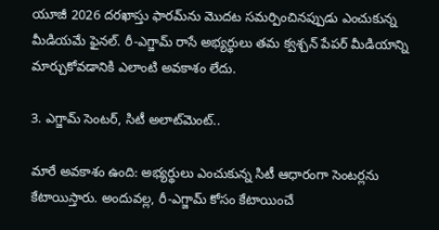యూజీ 2026 దరఖాస్తు ఫారమ్‌ను మొదట సమర్పించినప్పుడు ఎంచుకున్న మీడియమే ఫైనల్. రీ-ఎగ్జామ్ రాసే అభ్యర్థులు తమ క్వశ్చన్ పేపర్ మీడియాన్ని మార్చుకోవడానికి ఎలాంటి అవకాశం లేదు.

3. ఎగ్జామ్ సెంటర్, సిటీ అలాట్‌మెంట్..

మారే అవకాశం ఉంది: అభ్యర్థులు ఎంచుకున్న సిటీ ఆధారంగా సెంటర్లను కేటాయిస్తారు. అందువల్ల, రీ-ఎగ్జామ్ కోసం కేటాయించే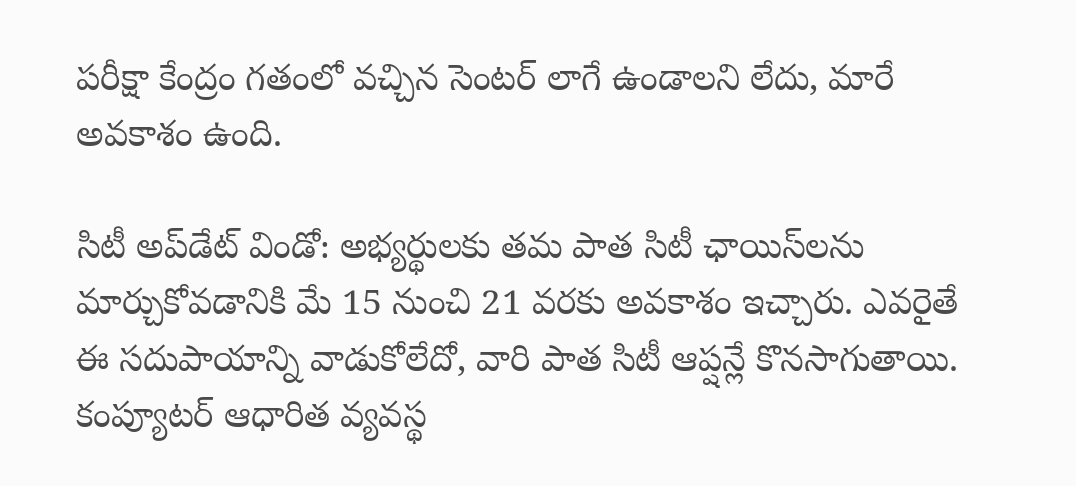పరీక్షా కేంద్రం గతంలో వచ్చిన సెంటర్ లాగే ఉండాలని లేదు, మారే అవకాశం ఉంది.

సిటీ అప్‌డేట్ విండో: అభ్యర్థులకు తమ పాత సిటీ ఛాయిస్‌లను మార్చుకోవడానికి మే 15 నుంచి 21 వరకు అవకాశం ఇచ్చారు. ఎవరైతే ఈ సదుపాయాన్ని వాడుకోలేదో, వారి పాత సిటీ ఆప్షన్లే కొనసాగుతాయి. కంప్యూటర్ ఆధారిత వ్యవస్థ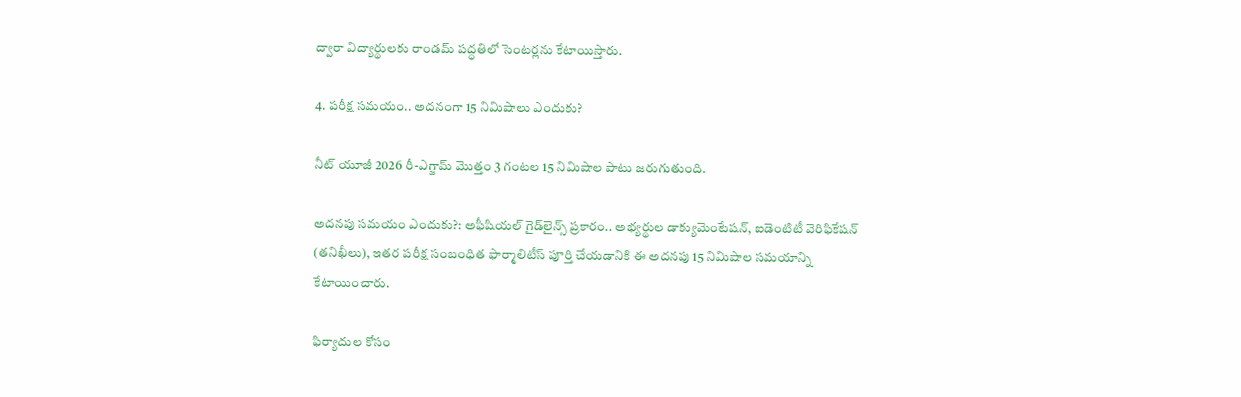ద్వారా విద్యార్థులకు రాండమ్ పద్ధతిలో సెంటర్లను కేటాయిస్తారు.

4. పరీక్ష సమయం.. అదనంగా 15 నిమిషాలు ఎందుకు?

నీట్ యూజీ 2026 రీ-ఎగ్జామ్ మొత్తం 3 గంటల 15 నిమిషాల పాటు జరుగుతుంది.

అదనపు సమయం ఎందుకు?: అఫీషియల్ గైడ్‌లైన్స్ ప్రకారం.. అభ్యర్థుల డాక్యుమెంటేషన్, ఐడెంటిటీ వెరిఫికేషన్ (తనిఖీలు), ఇతర పరీక్ష సంబంధిత ఫార్మాలిటీస్ పూర్తి చేయడానికి ఈ అదనపు 15 నిమిషాల సమయాన్ని కేటాయించారు.

ఫిర్యాదుల కోసం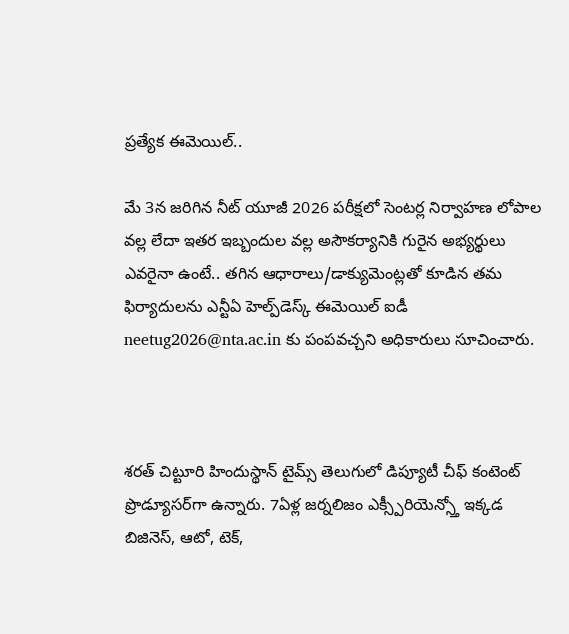ప్రత్యేక ఈమెయిల్..

మే 3న జరిగిన నీట్ యూజీ 2026 పరీక్షలో సెంటర్ల నిర్వాహణ లోపాల వల్ల లేదా ఇతర ఇబ్బందుల వల్ల అసౌకర్యానికి గురైన అభ్యర్థులు ఎవరైనా ఉంటే.. తగిన ఆధారాలు/డాక్యుమెంట్లతో కూడిన తమ ఫిర్యాదులను ఎన్టీఏ హెల్ప్‌డెస్క్ ఈమెయిల్ ఐడీ neetug2026@nta.ac.in కు పంపవచ్చని అధికారులు సూచించారు.



శరత్ చిట్టూరి హిందుస్థాన్ టైమ్స్ తెలుగులో డిప్యూటీ చీఫ్ కంటెంట్ ప్రొడ్యూసర్‌గా ఉన్నారు. 7ఏళ్ల జర్నలిజం ఎక్స్పీరియెన్స్తో ఇక్కడ బిజినెస్, ఆటో, టెక్,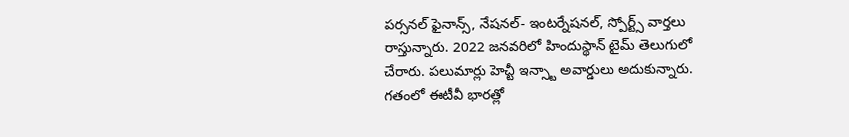పర్సనల్ ఫైనాన్స్, నేషనల్- ఇంటర్నేషనల్, స్పోర్ట్స్ వార్తలు రాస్తున్నారు. 2022 జనవరిలో హిందుస్థాన్ టైమ్ తెలుగులో చేరారు. పలుమార్లు హెచ్టీ ఇన్స్టా అవార్డులు అదుకున్నారు. గతంలో ఈటీవీ భారత్లో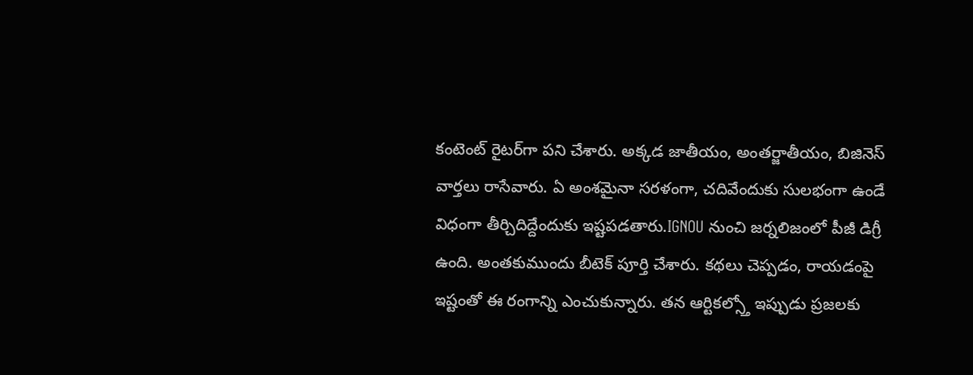కంటెంట్ రైటర్‌గా పని చేశారు. అక్కడ జాతీయం, అంతర్జాతీయం, బిజినెస్ వార్తలు రాసేవారు. ఏ అంశమైనా సరళంగా, చదివేందుకు సులభంగా ఉండే విధంగా తీర్చిదిద్దేందుకు ఇష్టపడతారు.IGNOU నుంచి జర్నలిజంలో పీజీ డిగ్రీ ఉంది. అంతకుముందు బీటెక్ పూర్తి చేశారు. కథలు చెప్పడం, రాయడంపై ఇష్టంతో ఈ రంగాన్ని ఎంచుకున్నారు. తన ఆర్టికల్స్తో ఇప్పుడు ప్రజలకు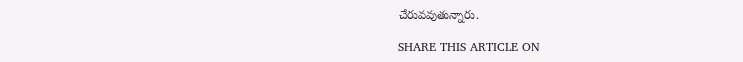చేరువవుతున్నారు.

SHARE THIS ARTICLE ON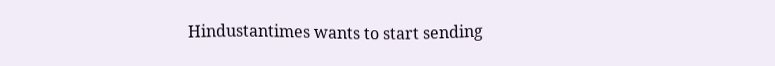Hindustantimes wants to start sending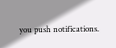you push notifications.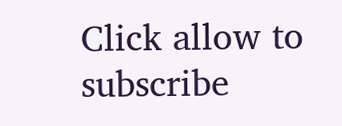Click allow to subscribe